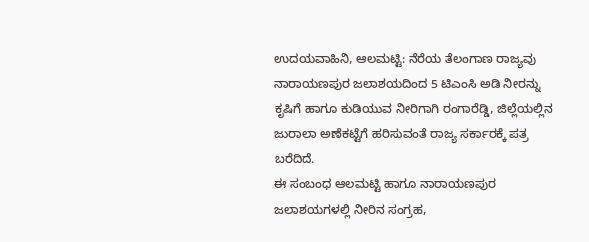ಉದಯವಾಹಿನಿ, ಆಲಮಟ್ಟಿ: ನೆರೆಯ ತೆಲಂಗಾಣ ರಾಜ್ಯವು ನಾರಾಯಣಪುರ ಜಲಾಶಯದಿಂದ 5 ಟಿಎಂಸಿ ಅಡಿ ನೀರನ್ನು ಕೃಷಿಗೆ ಹಾಗೂ ಕುಡಿಯುವ ನೀರಿಗಾಗಿ ರಂಗಾರೆಡ್ಡಿ, ಜಿಲ್ಲೆಯಲ್ಲಿನ ಜುರಾಲಾ ಅಣೆಕಟ್ಟೆಗೆ ಹರಿಸುವಂತೆ ರಾಜ್ಯ ಸರ್ಕಾರಕ್ಕೆ ಪತ್ರ ಬರೆದಿದೆ.
ಈ ಸಂಬಂಧ ಆಲಮಟ್ಟಿ ಹಾಗೂ ನಾರಾಯಣಪುರ ಜಲಾಶಯಗಳಲ್ಲಿ ನೀರಿನ ಸಂಗ್ರಹ,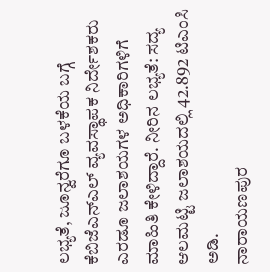ಲಭ್ಯತೆ, ಜೂನ್ವರೆಗೂ ಬಳಕೆಯ ಬಗ್ಗೆ
ಕೆಬಿಜೆಎನ್ಎಲ್ ವ್ಯವಸ್ಥಾಪಕ ನಿರ್ದೇಶಕರು ಎರಡೂ ಜಲಾಶಯಗಳ ಅಧಿಕಾರಿಗಳಿಗೆ ಮಾಹಿತಿ ಕೇಳಿದ್ದಾರೆ. ನೀರಿನ ಲಭ್ಯತೆ: ಸದ್ಯ ಆಲಮಟ್ಟಿ ಜಲಾಶಯದಲ್ಲಿ 42.892 ಟಿಎಂಸಿ ಅಡಿ.
ನಾರಾಯಣಪುರ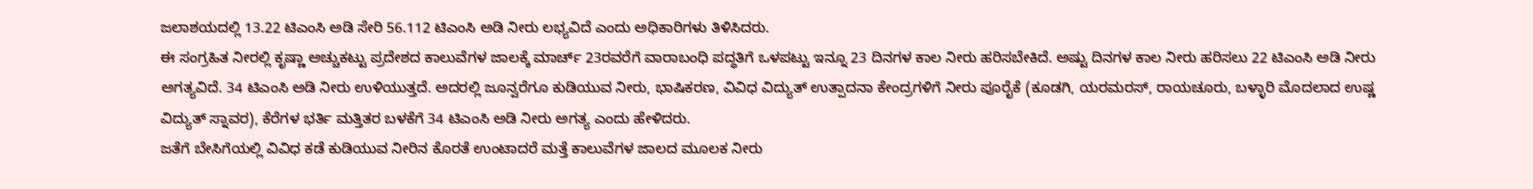ಜಲಾಶಯದಲ್ಲಿ 13.22 ಟಿಎಂಸಿ ಅಡಿ ಸೇರಿ 56.112 ಟಿಎಂಸಿ ಅಡಿ ನೀರು ಲಭ್ಯವಿದೆ ಎಂದು ಅಧಿಕಾರಿಗಳು ತಿಳಿಸಿದರು.
ಈ ಸಂಗ್ರಹಿತ ನೀರಲ್ಲಿ ಕೃಷ್ಣಾ ಅಚ್ಚುಕಟ್ಟು ಪ್ರದೇಶದ ಕಾಲುವೆಗಳ ಜಾಲಕ್ಕೆ ಮಾರ್ಚ್ 23ರವರೆಗೆ ವಾರಾಬಂಧಿ ಪದ್ಧತಿಗೆ ಒಳಪಟ್ಟು ಇನ್ನೂ 23 ದಿನಗಳ ಕಾಲ ನೀರು ಹರಿಸಬೇಕಿದೆ. ಅಷ್ಟು ದಿನಗಳ ಕಾಲ ನೀರು ಹರಿಸಲು 22 ಟಿಎಂಸಿ ಅಡಿ ನೀರು ಅಗತ್ಯವಿದೆ. 34 ಟಿಎಂಸಿ ಅಡಿ ನೀರು ಉಳಿಯುತ್ತದೆ. ಅದರಲ್ಲಿ ಜೂನ್ವರೆಗೂ ಕುಡಿಯುವ ನೀರು, ಭಾಷಿಕರಣ, ವಿವಿಧ ವಿದ್ಯುತ್ ಉತ್ಪಾದನಾ ಕೇಂದ್ರಗಳಿಗೆ ನೀರು ಪೂರೈಕೆ (ಕೂಡಗಿ, ಯರಮರಸ್, ರಾಯಚೂರು, ಬಳ್ಳಾರಿ ಮೊದಲಾದ ಉಷ್ಣ ವಿದ್ಯುತ್ ಸ್ನಾವರ), ಕೆರೆಗಳ ಭರ್ತಿ ಮತ್ತಿತರ ಬಳಕೆಗೆ 34 ಟಿಎಂಸಿ ಅಡಿ ನೀರು ಅಗತ್ಯ ಎಂದು ಹೇಳಿದರು.
ಜತೆಗೆ ಬೇಸಿಗೆಯಲ್ಲಿ ವಿವಿಧ ಕಡೆ ಕುಡಿಯುವ ನೀರಿನ ಕೊರತೆ ಉಂಟಾದರೆ ಮತ್ತೆ ಕಾಲುವೆಗಳ ಜಾಲದ ಮೂಲಕ ನೀರು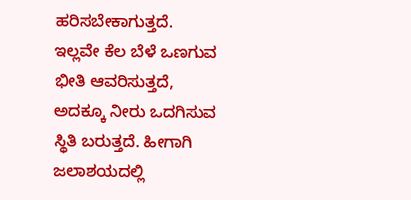ಹರಿಸಬೇಕಾಗುತ್ತದೆ. ಇಲ್ಲವೇ ಕೆಲ ಬೆಳೆ ಒಣಗುವ ಭೀತಿ ಆವರಿಸುತ್ತದೆ, ಅದಕ್ಕೂ ನೀರು ಒದಗಿಸುವ ಸ್ಥಿತಿ ಬರುತ್ತದೆ. ಹೀಗಾಗಿ ಜಲಾಶಯದಲ್ಲಿ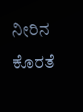ನೀರಿನ ಕೊರತೆ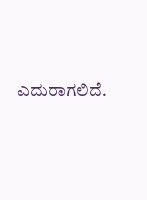ಎದುರಾಗಲಿದೆ.